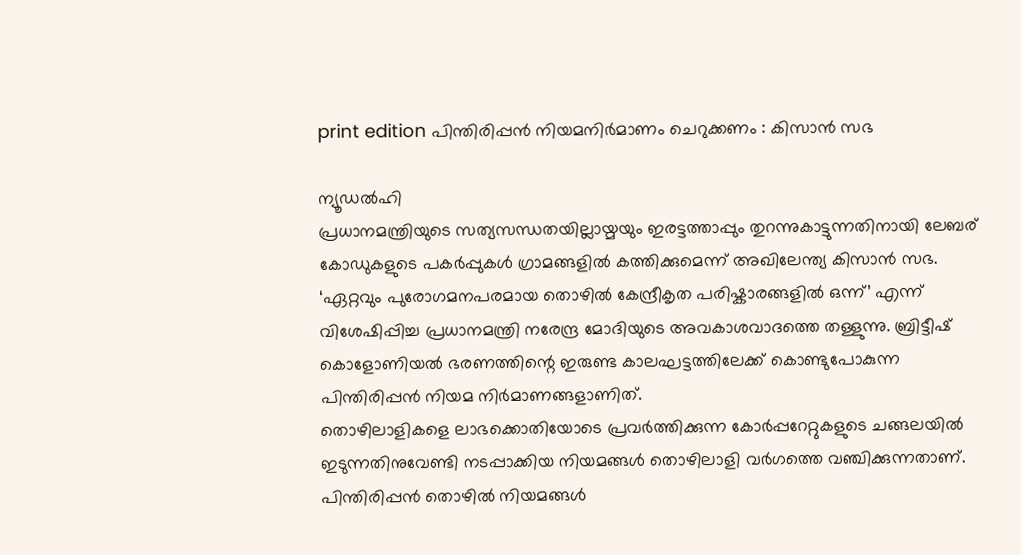print edition പിന്തിരിപ്പൻ നിയമനിർമാണം ചെറുക്കണം : കിസാൻ സഭ

ന്യൂഡൽഹി
പ്രധാനമന്ത്രിയുടെ സത്യസന്ധതയില്ലായ്മയും ഇരട്ടത്താപ്പും തുറന്നുകാട്ടുന്നതിനായി ലേബര് കോഡുകളുടെ പകർപ്പുകൾ ഗ്രാമങ്ങളിൽ കത്തിക്കുമെന്ന് അഖിലേന്ത്യ കിസാൻ സഭ.
‘ഏറ്റവും പുരോഗമനപരമായ തൊഴിൽ കേന്ദ്രീകൃത പരിഷ്കാരങ്ങളിൽ ഒന്ന്’ എന്ന് വിശേഷിപ്പിച്ച പ്രധാനമന്ത്രി നരേന്ദ്ര മോദിയുടെ അവകാശവാദത്തെ തള്ളുന്നു. ബ്രിട്ടീഷ് കൊളോണിയൽ ഭരണത്തിന്റെ ഇരുണ്ട കാലഘട്ടത്തിലേക്ക് കൊണ്ടുപോകുന്ന പിന്തിരിപ്പൻ നിയമ നിർമാണങ്ങളാണിത്.
തൊഴിലാളികളെ ലാഭക്കൊതിയോടെ പ്രവർത്തിക്കുന്ന കോർപ്പറേറ്റുകളുടെ ചങ്ങലയിൽ ഇടുന്നതിനുവേണ്ടി നടപ്പാക്കിയ നിയമങ്ങൾ തൊഴിലാളി വർഗത്തെ വഞ്ചിക്കുന്നതാണ്. പിന്തിരിപ്പൻ തൊഴിൽ നിയമങ്ങൾ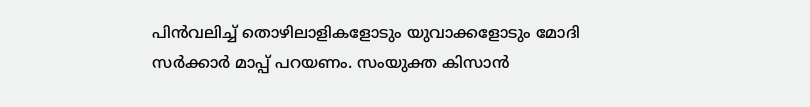പിൻവലിച്ച് തൊഴിലാളികളോടും യുവാക്കളോടും മോദി സർക്കാർ മാപ്പ് പറയണം. സംയുക്ത കിസാൻ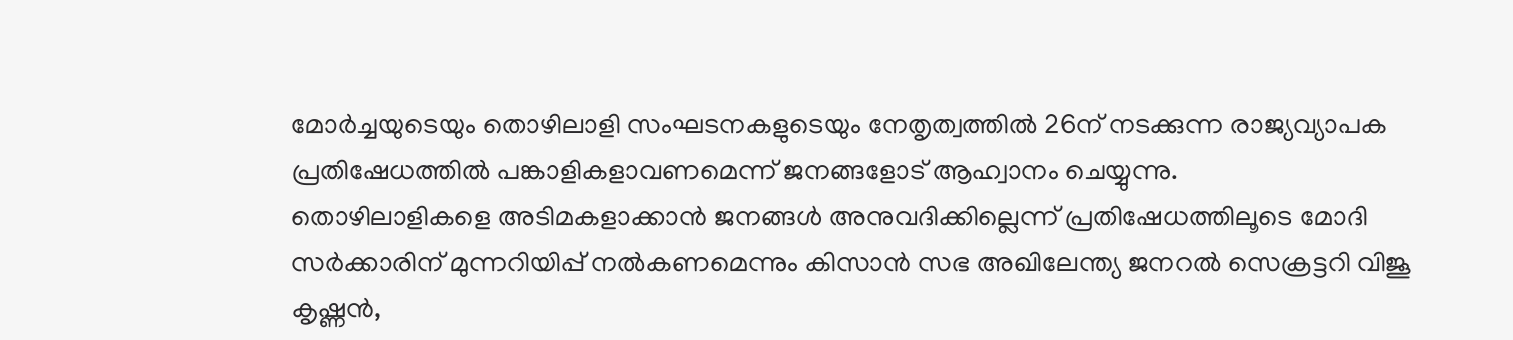മോർച്ചയുടെയും തൊഴിലാളി സംഘടനകളുടെയും നേതൃത്വത്തിൽ 26ന് നടക്കുന്ന രാജ്യവ്യാപക പ്രതിഷേധത്തിൽ പങ്കാളികളാവണമെന്ന് ജനങ്ങളോട് ആഹ്വാനം ചെയ്യുന്നു.
തൊഴിലാളികളെ അടിമകളാക്കാൻ ജനങ്ങൾ അനുവദിക്കില്ലെന്ന് പ്രതിഷേധത്തിലൂടെ മോദി സർക്കാരിന് മുന്നറിയിപ്പ് നൽകണമെന്നും കിസാൻ സഭ അഖിലേന്ത്യ ജനറൽ സെക്രട്ടറി വിജൂ കൃഷ്ണൻ,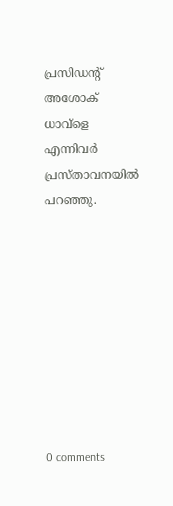പ്രസിഡന്റ് അശോക് ധാവ്ളെ എന്നിവർ പ്രസ്താവനയിൽ പറഞ്ഞു.









0 comments